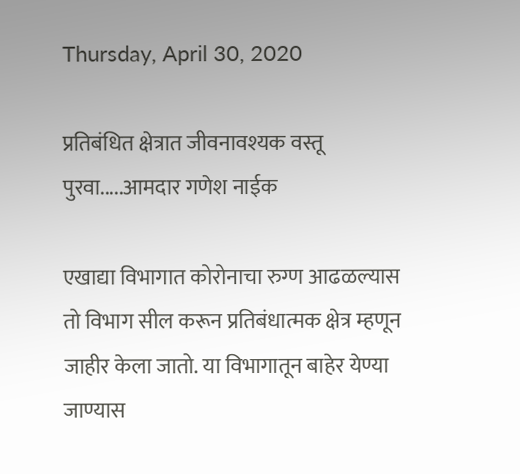Thursday, April 30, 2020

प्रतिबंधित क्षेत्रात जीवनावश्यक वस्तू पुरवा.....आमदार गणेश नाईक

एखाद्या विभागात कोरोनाचा रुग्ण आढळल्यास तो विभाग सील करून प्रतिबंधात्मक क्षेत्र म्हणून जाहीर केला जातो. या विभागातून बाहेर येण्या जाण्यास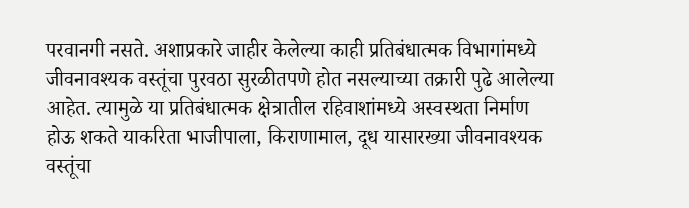परवानगी नसते. अशाप्रकारे जाहीर केलेल्या काही प्रतिबंधात्मक विभागांमध्ये जीवनावश्यक वस्तूंचा पुरवठा सुरळीतपणे होत नसल्याच्या तक्रारी पुढे आलेल्या आहेत. त्यामुळे या प्रतिबंधात्मक क्षेत्रातील रहिवाशांमध्ये अस्वस्थता निर्माण होऊ शकते याकरिता भाजीपाला, किराणामाल, दूध यासारख्या जीवनावश्यक वस्तूंचा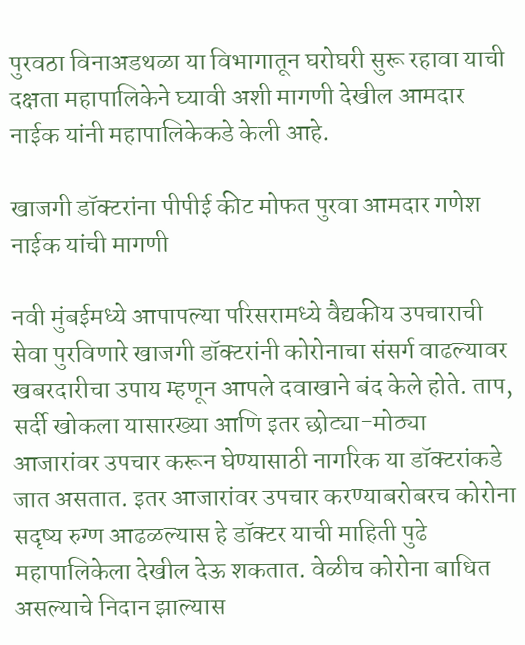पुरवठा विनाअडथळा या विभागातून घरोघरी सुरू रहावा याची दक्षता महापालिकेने घ्यावी अशी मागणी देखील आमदार नाईक यांनी महापालिकेकडे केली आहे.

खाजगी डॉक्टरांना पीपीई कीट मोफत पुरवा आमदार गणेश नाईक यांची मागणी

नवी मुंबईमध्ये आपापल्या परिसरामध्ये वैद्यकीय उपचाराची सेवा पुरविणारे खाजगी डॉक्टरांनी कोरोनाचा संसर्ग वाढल्यावर खबरदारीचा उपाय म्हणून आपले दवाखाने बंद केले होते. ताप, सर्दी खोकला यासारख्या आणि इतर छोट्या-मोठ्या आजारांवर उपचार करून घेण्यासाठी नागरिक या डॉक्टरांकडे जात असतात. इतर आजारांवर उपचार करण्याबरोबरच कोरोना सदृष्य रुग्ण आढळल्यास हे डॉक्टर याची माहिती पुढे महापालिकेला देखील देऊ शकतात. वेळीच कोरोना बाधित असल्याचे निदान झाल्यास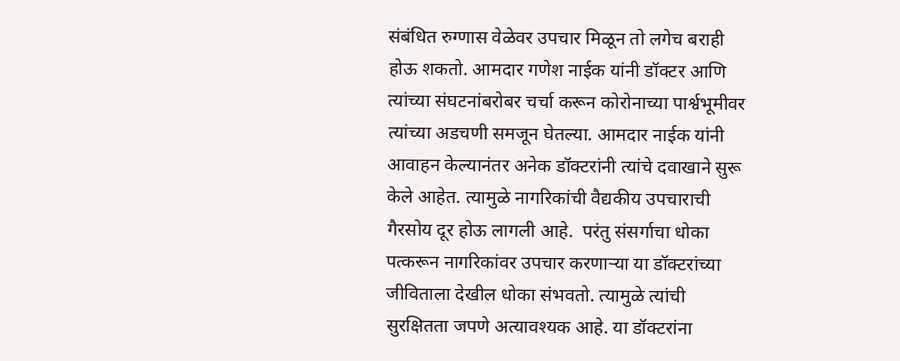संबंधित रुग्णास वेळेवर उपचार मिळून तो लगेच बराही होऊ शकतो. आमदार गणेश नाईक यांनी डॉक्टर आणि त्यांच्या संघटनांबरोबर चर्चा करून कोरोनाच्या पार्श्वभूमीवर त्यांच्या अडचणी समजून घेतल्या. आमदार नाईक यांनी आवाहन केल्यानंतर अनेक डॉक्टरांनी त्यांचे दवाखाने सुरू केले आहेत. त्यामुळे नागरिकांची वैद्यकीय उपचाराची गैरसोय दूर होऊ लागली आहे.  परंतु संसर्गाचा धोका पत्करून नागरिकांवर उपचार करणाऱ्या या डॉक्टरांच्या जीविताला देखील धोका संभवतो. त्यामुळे त्यांची सुरक्षितता जपणे अत्यावश्यक आहे. या डॉक्टरांना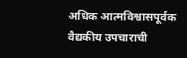अधिक आत्मविश्वासपूर्वक वैद्यकीय उपचाराची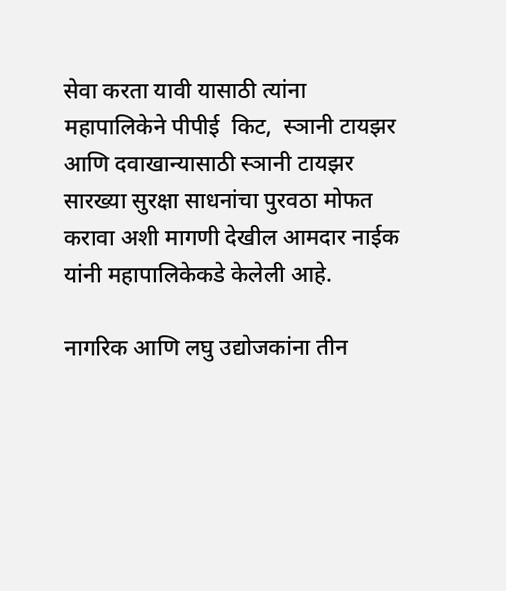सेवा करता यावी यासाठी त्यांना महापालिकेने पीपीई  किट,  स्ञानी टायझर  आणि दवाखान्यासाठी स्ञानी टायझर सारख्या सुरक्षा साधनांचा पुरवठा मोफत करावा अशी मागणी देखील आमदार नाईक यांनी महापालिकेकडे केलेली आहे.

नागरिक आणि लघु उद्योजकांना तीन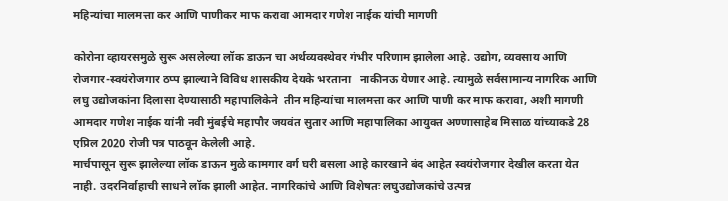महिन्यांचा मालमत्ता कर आणि पाणीकर माफ करावा आमदार गणेश नाईक यांची मागणी

कोरोना व्हायरसमुळे सुरू असलेल्या लॉक डाऊन चा अर्थव्यवस्थेवर गंभीर परिणाम झालेला आहे. उद्योग, व्यवसाय आणि रोजगार-स्वयंरोजगार ठप्प झाल्याने विविध शासकीय देयके भरताना   नाकीनऊ येणार आहे. त्यामुळे सर्वसामान्य नागरिक आणि लघु उद्योजकांना दिलासा देण्यासाठी महापालिकेने  तीन महिन्यांचा मालमत्ता कर आणि पाणी कर माफ करावा, अशी मागणी आमदार गणेश नाईक यांनी नवी मुंबईचे महापौर जयवंत सुतार आणि महापालिका आयुक्त अण्णासाहेब मिसाळ यांच्याकडे 28 एप्रिल 2020 रोजी पत्र पाठवून केलेली आहे.
मार्चपासून सुरू झालेल्या लॉक डाऊन मुळे कामगार वर्ग घरी बसला आहे कारखाने बंद आहेत स्‍वयंरोजगार देखील करता येत नाही. उदरनिर्वाहाची साधने लॉक झाली आहेत. नागरिकांचे आणि विशेषतः लघुउद्योजकांचे उत्पन्न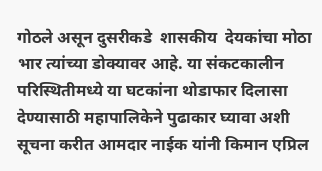गोठले असून दुसरीकडे  शासकीय  देयकांचा मोठा भार त्यांच्या डोक्यावर आहे. या संकटकालीन परिस्थितीमध्ये या घटकांना थोडाफार दिलासा देण्यासाठी महापालिकेने पुढाकार घ्यावा अशी सूचना करीत आमदार नाईक यांनी किमान एप्रिल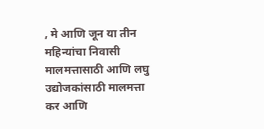, मे आणि जून या तीन महिन्यांचा निवासी मालमत्तासाठी आणि लघु उद्योजकांसाठी मालमत्ता कर आणि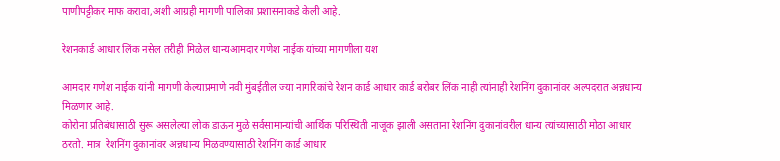पाणीपट्टीकर माफ करावा,अशी आग्रही मागणी पालिका प्रशासनाकडे केली आहे.

रेशनकार्ड आधार लिंक नसेल तरीही मिळेल धान्यआमदार गणेश नाईक यांच्या मागणीला यश

आमदार गणेश नाईक यांनी मागणी केल्याप्रमाणे नवी मुंबईतील ज्या नागरिकांचे रेशन कार्ड आधार कार्ड बरोबर लिंक नाही त्यांनाही रेशनिंग दुकानांवर अल्पदरात अन्नधान्य मिळणार आहे.
कोरोना प्रतिबंधासाठी सुरू असलेल्या लोक डाऊन मुळे सर्वसामान्यांची आर्थिक परिस्थिती नाजूक झाली असताना रेशनिंग दुकानांवरील धान्य त्यांच्यासाठी मोठा आधार ठरतो. मात्र  रेशनिंग दुकानांवर अन्नधान्य मिळवण्यासाठी रेशनिंग कार्ड आधार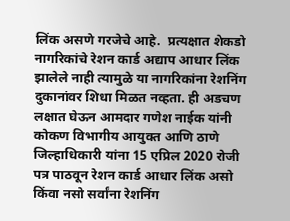लिंक असणे गरजेचे आहे.  प्रत्यक्षात शेकडो नागरिकांचे रेशन कार्ड अद्याप आधार लिंक झालेले नाही त्यामुळे या नागरिकांना रेशनिंग दुकानांवर शिधा मिळत नव्हता. ही अडचण लक्षात घेऊन आमदार गणेश नाईक यांनी कोकण विभागीय आयुक्त आणि ठाणे जिल्हाधिकारी यांना 15 एप्रिल 2020 रोजी पत्र पाठवून रेशन कार्ड आधार लिंक असो किंवा नसो सर्वांना रेशनिंग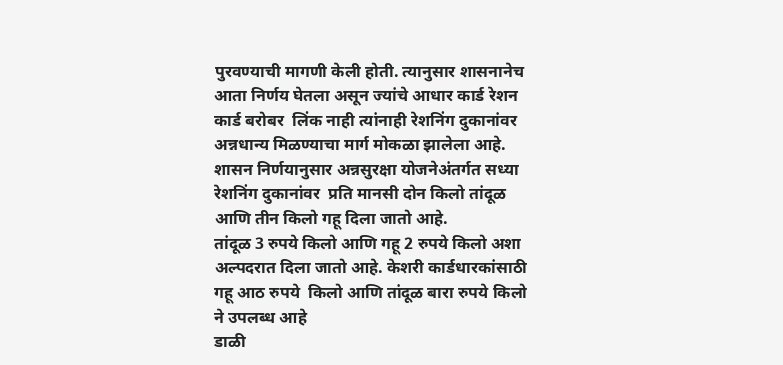पुरवण्याची मागणी केली होती. त्यानुसार शासनानेच आता निर्णय घेतला असून ज्यांचे आधार कार्ड रेशन कार्ड बरोबर  लिंक नाही त्यांनाही रेशनिंग दुकानांवर अन्नधान्य मिळण्याचा मार्ग मोकळा झालेला आहे. शासन निर्णयानुसार अन्नसुरक्षा योजनेअंतर्गत सध्या रेशनिंग दुकानांवर  प्रति मानसी दोन किलो तांदूळ आणि तीन किलो गहू दिला जातो आहे.
तांदूळ 3 रुपये किलो आणि गहू 2 रुपये किलो अशा अल्पदरात दिला जातो आहे. केशरी कार्डधारकांसाठी गहू आठ रुपये  किलो आणि तांदूळ बारा रुपये किलो ने उपलब्ध आहे
डाळी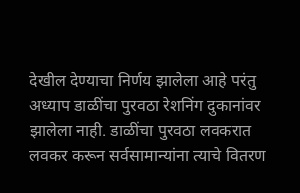देखील देण्याचा निर्णय झालेला आहे परंतु अध्याप डाळींचा पुरवठा रेशनिंग दुकानांवर  झालेला नाही. डाळींचा पुरवठा लवकरात लवकर करून सर्वसामान्यांना त्याचे वितरण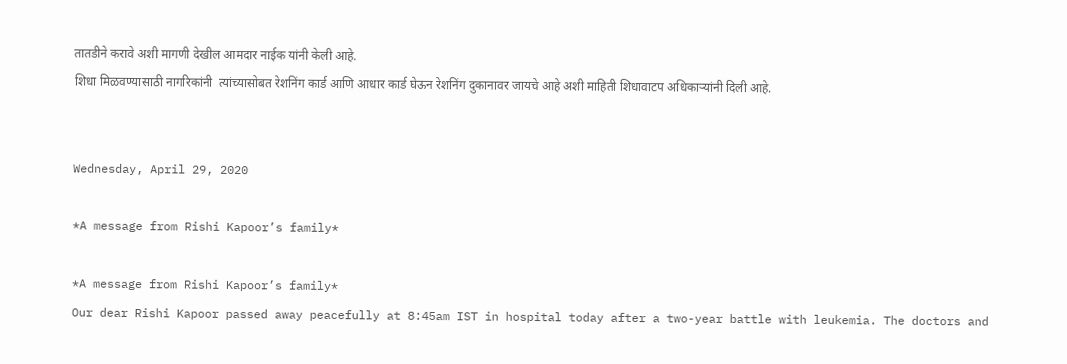तातडीने करावे अशी मागणी देखील आमदार नाईक यांनी केली आहे.
शिधा मिळवण्यासाठी नागरिकांनी  त्यांच्यासोबत रेशनिंग कार्ड आणि आधार कार्ड घेऊन रेशनिंग दुकानावर जायचे आहे अशी माहिती शिधावाटप अधिकाऱ्यांनी दिली आहे.


Wednesday, April 29, 2020

*A message from Rishi Kapoor’s family*

*A message from Rishi Kapoor’s family*
Our dear Rishi Kapoor passed away peacefully at 8:45am IST in hospital today after a two-year battle with leukemia. The doctors and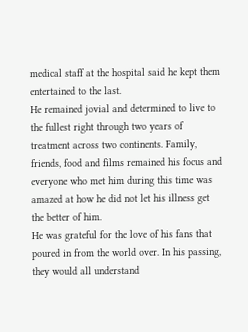medical staff at the hospital said he kept them entertained to the last.
He remained jovial and determined to live to the fullest right through two years of treatment across two continents. Family, friends, food and films remained his focus and everyone who met him during this time was amazed at how he did not let his illness get the better of him.
He was grateful for the love of his fans that poured in from the world over. In his passing, they would all understand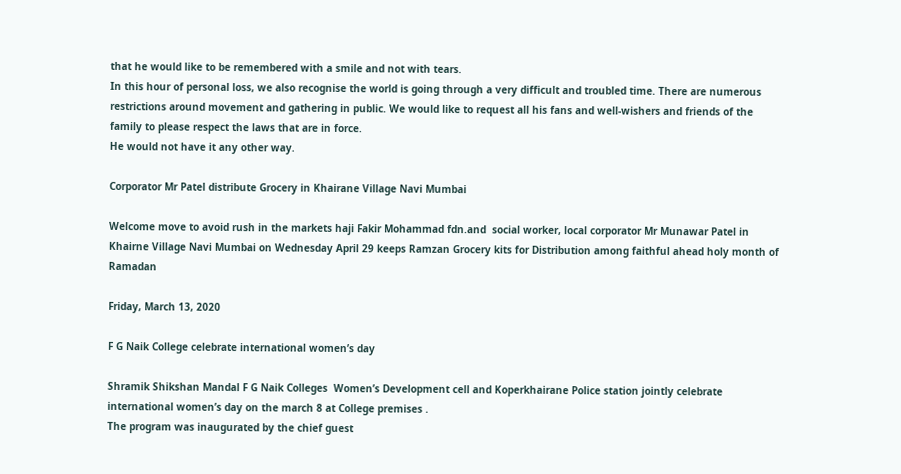that he would like to be remembered with a smile and not with tears.
In this hour of personal loss, we also recognise the world is going through a very difficult and troubled time. There are numerous restrictions around movement and gathering in public. We would like to request all his fans and well-wishers and friends of the family to please respect the laws that are in force.
He would not have it any other way.

Corporator Mr Patel distribute Grocery in Khairane Village Navi Mumbai

Welcome move to avoid rush in the markets haji Fakir Mohammad fdn.and  social worker, local corporator Mr Munawar Patel in Khairne Village Navi Mumbai on Wednesday April 29 keeps Ramzan Grocery kits for Distribution among faithful ahead holy month of Ramadan

Friday, March 13, 2020

F G Naik College celebrate international women’s day

Shramik Shikshan Mandal F G Naik Colleges  Women’s Development cell and Koperkhairane Police station jointly celebrate international women’s day on the march 8 at College premises .
The program was inaugurated by the chief guest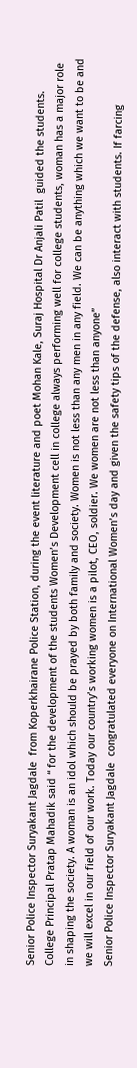Senior Police Inspector Suryakant Jagdale  from Koperkhairane Police Station, during the event literature and poet Mohan Kale, Suraj Hospital Dr Anjali Patil  guided the students.
College Principal Pratap Mahadik said “ for the development of the students Women’s Development cell in college always performing well for college students, woman has a major role in shaping the society. A woman is an idol which should be prayed by both family and society. Women is not less than any men in any field. We can be anything which we want to be and we will excel in our field of our work. Today our country’s working women is a pilot, CEO, soldier. We women are not less than anyone”
Senior Police Inspector Suryakant Jagdale  congratulated everyone on International Women’s day and given the safety tips of the defense, also interact with students. If farcing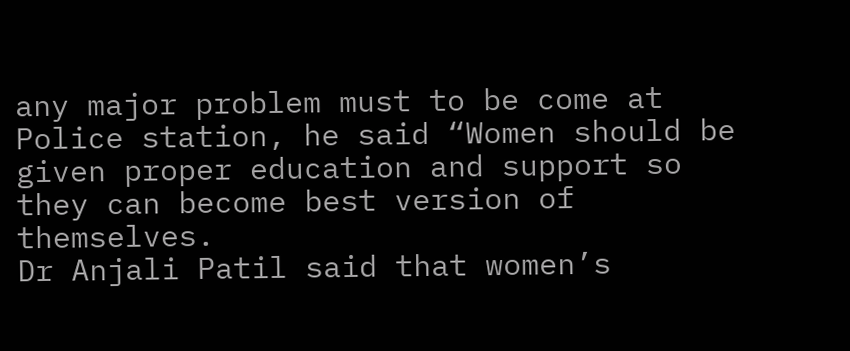any major problem must to be come at Police station, he said “Women should be given proper education and support so they can become best version of themselves.
Dr Anjali Patil said that women’s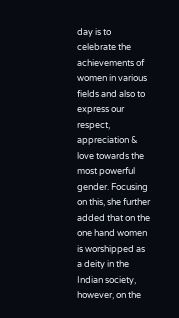day is to celebrate the achievements of women in various fields and also to express our respect, appreciation & love towards the most powerful gender. Focusing on this, she further added that on the one hand women is worshipped as a deity in the Indian society, however, on the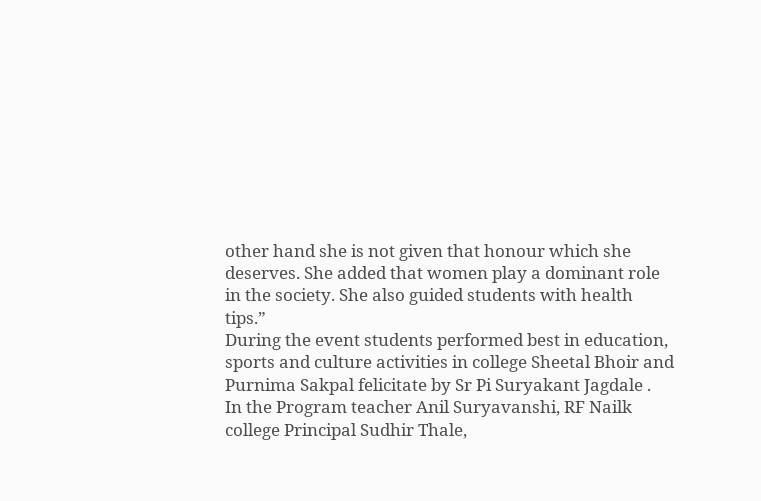other hand she is not given that honour which she deserves. She added that women play a dominant role in the society. She also guided students with health tips.”
During the event students performed best in education, sports and culture activities in college Sheetal Bhoir and Purnima Sakpal felicitate by Sr Pi Suryakant Jagdale .
In the Program teacher Anil Suryavanshi, RF Nailk college Principal Sudhir Thale,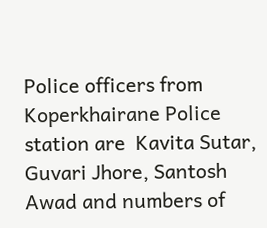Police officers from Koperkhairane Police station are  Kavita Sutar, Guvari Jhore, Santosh Awad and numbers of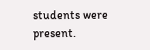students were present.